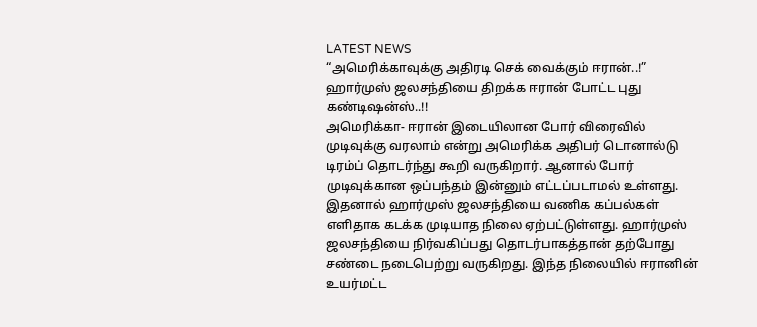LATEST NEWS
“அமெரிக்காவுக்கு அதிரடி செக் வைக்கும் ஈரான்..!” ஹார்முஸ் ஜலசந்தியை திறக்க ஈரான் போட்ட புது கண்டிஷன்ஸ்..!!
அமெரிக்கா- ஈரான் இடையிலான போர் விரைவில் முடிவுக்கு வரலாம் என்று அமெரிக்க அதிபர் டொனால்டு டிரம்ப் தொடர்ந்து கூறி வருகிறார். ஆனால் போர் முடிவுக்கான ஒப்பந்தம் இன்னும் எட்டப்படாமல் உள்ளது. இதனால் ஹார்முஸ் ஜலசந்தியை வணிக கப்பல்கள் எளிதாக கடக்க முடியாத நிலை ஏற்பட்டுள்ளது. ஹார்முஸ் ஜலசந்தியை நிர்வகிப்பது தொடர்பாகத்தான் தற்போது சண்டை நடைபெற்று வருகிறது. இந்த நிலையில் ஈரானின் உயர்மட்ட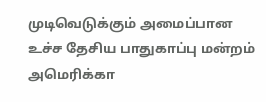முடிவெடுக்கும் அமைப்பான உச்ச தேசிய பாதுகாப்பு மன்றம் அமெரிக்கா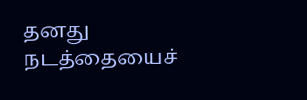தனது நடத்தையைச்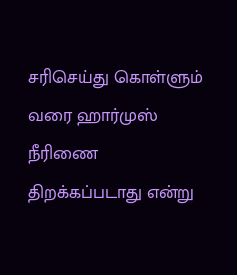சரிசெய்து கொள்ளும் வரை ஹார்முஸ் நீரிணை திறக்கப்படாது என்று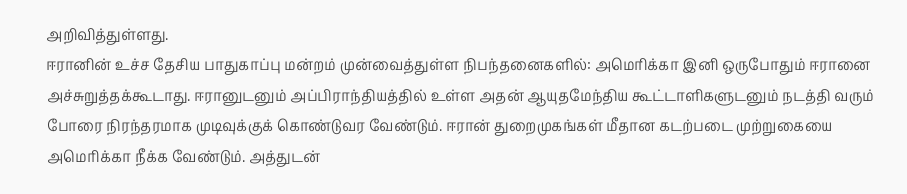அறிவித்துள்ளது.
ஈரானின் உச்ச தேசிய பாதுகாப்பு மன்றம் முன்வைத்துள்ள நிபந்தனைகளில்: அமெரிக்கா இனி ஒருபோதும் ஈரானை அச்சுறுத்தக்கூடாது. ஈரானுடனும் அப்பிராந்தியத்தில் உள்ள அதன் ஆயுதமேந்திய கூட்டாளிகளுடனும் நடத்தி வரும் போரை நிரந்தரமாக முடிவுக்குக் கொண்டுவர வேண்டும். ஈரான் துறைமுகங்கள் மீதான கடற்படை முற்றுகையை அமெரிக்கா நீக்க வேண்டும். அத்துடன்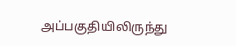அப்பகுதியிலிருந்து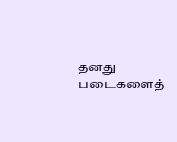தனது படைகளைத்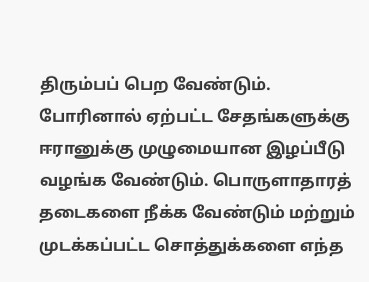திரும்பப் பெற வேண்டும். போரினால் ஏற்பட்ட சேதங்களுக்கு ஈரானுக்கு முழுமையான இழப்பீடு வழங்க வேண்டும். பொருளாதாரத் தடைகளை நீக்க வேண்டும் மற்றும் முடக்கப்பட்ட சொத்துக்களை எந்த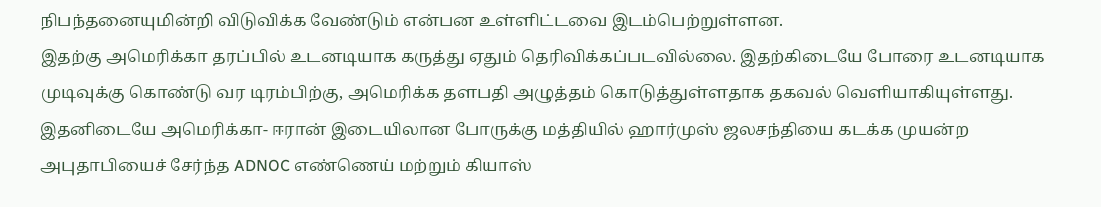நிபந்தனையுமின்றி விடுவிக்க வேண்டும் என்பன உள்ளிட்டவை இடம்பெற்றுள்ளன.
இதற்கு அமெரிக்கா தரப்பில் உடனடியாக கருத்து ஏதும் தெரிவிக்கப்படவில்லை. இதற்கிடையே போரை உடனடியாக முடிவுக்கு கொண்டு வர டிரம்பிற்கு, அமெரிக்க தளபதி அழுத்தம் கொடுத்துள்ளதாக தகவல் வெளியாகியுள்ளது. இதனிடையே அமெரிக்கா- ஈரான் இடையிலான போருக்கு மத்தியில் ஹார்முஸ் ஜலசந்தியை கடக்க முயன்ற அபுதாபியைச் சேர்ந்த ADNOC எண்ணெய் மற்றும் கியாஸ்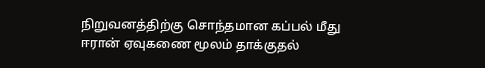நிறுவனத்திற்கு சொந்தமான கப்பல் மீது ஈரான் ஏவுகணை மூலம் தாக்குதல்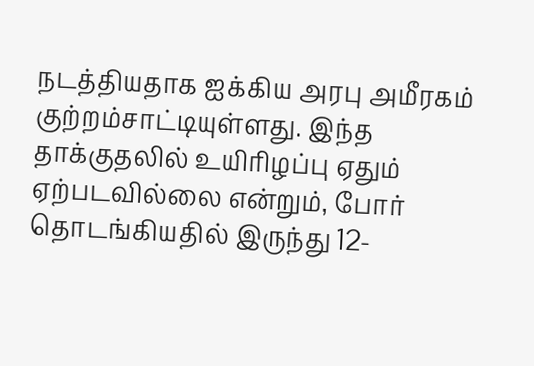நடத்தியதாக ஐக்கிய அரபு அமீரகம் குற்றம்சாட்டியுள்ளது. இந்த தாக்குதலில் உயிரிழப்பு ஏதும் ஏற்படவில்லை என்றும், போர் தொடங்கியதில் இருந்து 12-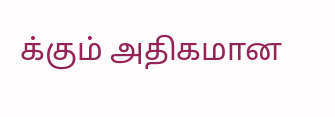க்கும் அதிகமான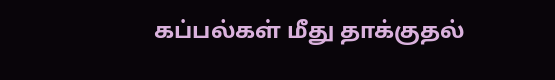கப்பல்கள் மீது தாக்குதல்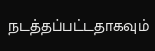நடத்தப்பட்டதாகவும்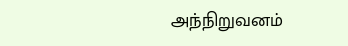அந்நிறுவனம்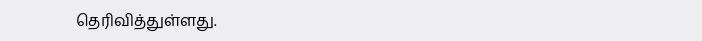தெரிவித்துள்ளது.